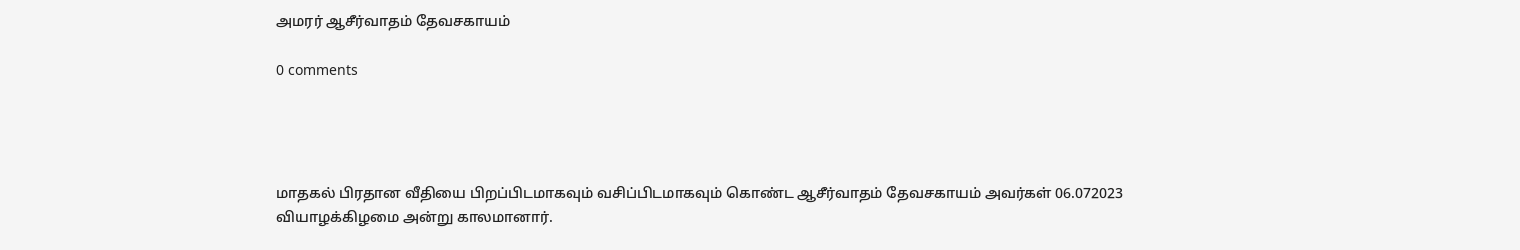அமரர் ஆசீர்வாதம் தேவசகாயம்

0 comments




மாதகல் பிரதான வீதியை பிறப்பிடமாகவும் வசிப்பிடமாகவும் கொண்ட ஆசீர்வாதம் தேவசகாயம் அவர்கள் 06.072023 வியாழக்கிழமை அன்று காலமானார்.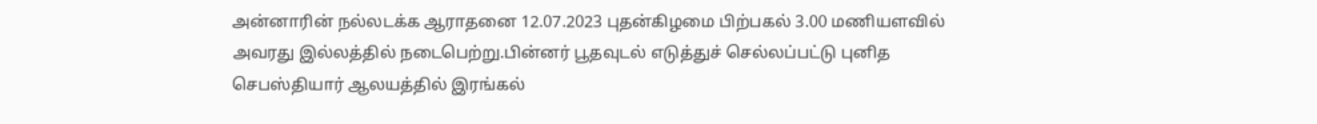அன்னாரின் நல்லடக்க ஆராதனை 12.07.2023 புதன்கிழமை பிற்பகல் 3.00 மணியளவில் அவரது இல்லத்தில் நடைபெற்று.பின்னர் பூதவுடல் எடுத்துச் செல்லப்பட்டு புனித செபஸ்தியார் ஆலயத்தில் இரங்கல்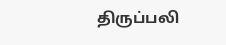திருப்பலி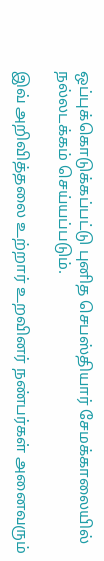ஒப்புக்கொடுக்கப்பட்டு புனித செபஸ்தியார் சேமக்காலையில் நல்லடக்கம் செய்யப்படும்.

இவ் அறிவித்தலை உற்றார் உறவினர் நண்பர்கள் அனைவரும்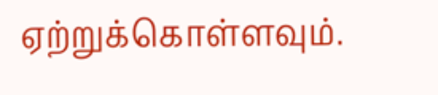ஏற்றுக்கொள்ளவும்.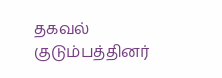தகவல்
குடும்பத்தினர்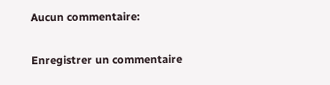Aucun commentaire:

Enregistrer un commentaire